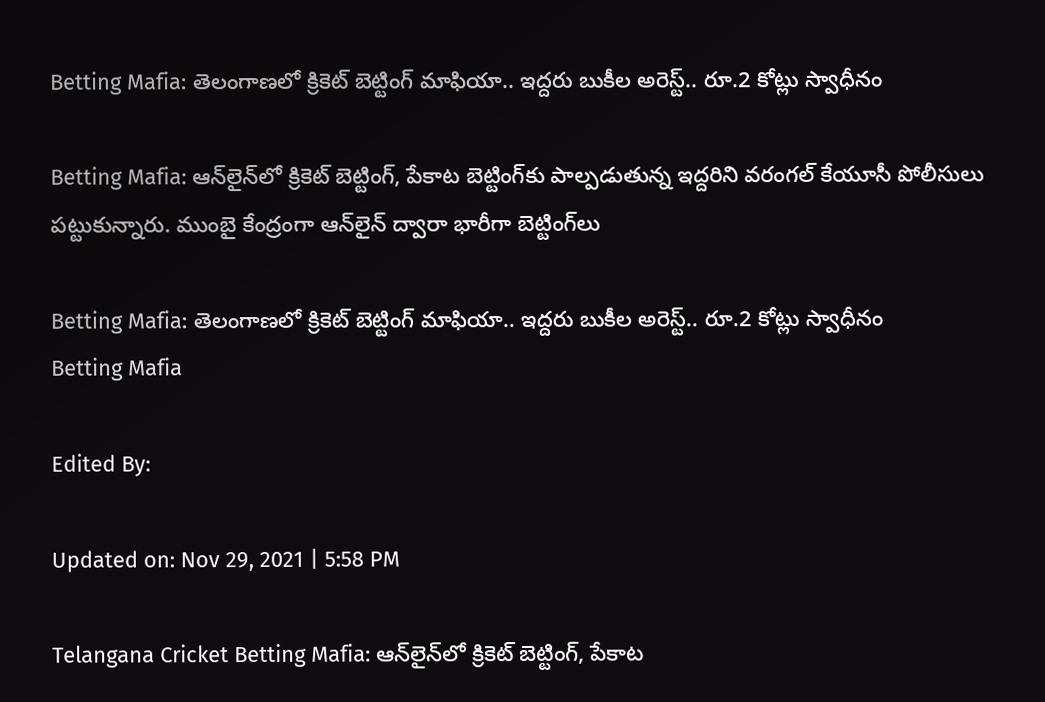Betting Mafia: తెలంగాణలో క్రికెట్ బెట్టింగ్ మాఫియా.. ఇద్దరు బుకీల అరెస్ట్.. రూ.2 కోట్లు స్వాధీనం

Betting Mafia: ఆన్‌లైన్‌లో క్రికెట్‌ బెట్టింగ్‌, పేకాట బెట్టింగ్‌కు పాల్పడుతున్న ఇద్దరిని వరంగల్‌ కేయూసీ పోలీసులు పట్టుకున్నారు. ముంబై కేంద్రంగా ఆన్‌లైన్‌ ద్వారా భారీగా బెట్టింగ్‌లు

Betting Mafia: తెలంగాణలో క్రికెట్ బెట్టింగ్ మాఫియా.. ఇద్దరు బుకీల అరెస్ట్.. రూ.2 కోట్లు స్వాధీనం
Betting Mafia

Edited By:

Updated on: Nov 29, 2021 | 5:58 PM

Telangana Cricket Betting Mafia: ఆన్‌లైన్‌లో క్రికెట్‌ బెట్టింగ్‌, పేకాట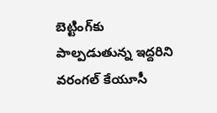బెట్టింగ్‌కు పాల్పడుతున్న ఇద్దరిని వరంగల్‌ కేయూసీ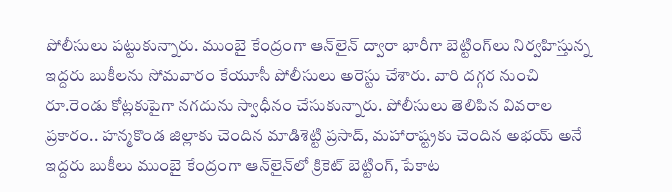పోలీసులు పట్టుకున్నారు. ముంబై కేంద్రంగా ఆన్‌లైన్‌ ద్వారా భారీగా బెట్టింగ్‌లు నిర్వహిస్తున్న ఇద్దరు బుకీలను సోమవారం కేయూసీ పోలీసులు అరెస్టు చేశారు. వారి దగ్గర నుంచి రూ.రెండు కోట్లకుపైగా నగదును స్వాధీనం చేసుకున్నారు. పోలీసులు తెలిపిన వివరాల ప్రకారం.. హన్మకొండ జిల్లాకు చెందిన మాడిశెట్టి ప్రసాద్‌, మహారాష్ట్రకు చెందిన అభయ్‌ అనే ఇద్దరు బుకీలు ముంబై కేంద్రంగా ఆన్‌లైన్‌లో క్రికెట్ బెట్టింగ్, పేకాట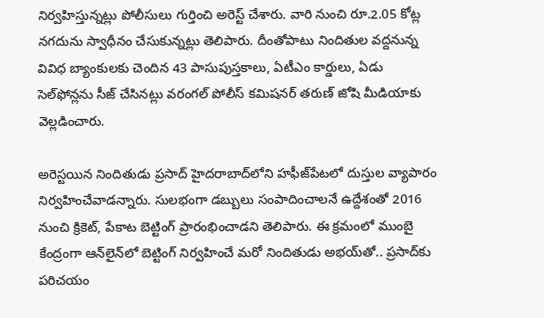నిర్వహిస్తున్నట్లు పోలీసులు గుర్తించి అరెస్ట్ చేశారు. వారి నుంచి రూ.2.05 కోట్ల నగదును స్వాధీనం చేసుకున్నట్లు తెలిపారు. దీంతోపాటు నిందితుల వద్దనున్న వివిధ బ్యాంకులకు చెందిన 43 పాసుపుస్తకాలు, ఏటీఎం కార్డులు, ఏడు సెల్‌ఫోన్లను సీజ్‌ చేసినట్లు వరంగల్‌ పోలీస్‌ కమిషనర్‌ తరుణ్‌ జోషి మీడియాకు వెల్లడించారు.

అరెస్టయిన నిందితుడు ప్రసాద్‌ హైదరాబాద్‌లోని హఫీజ్‌పేటలో దుస్తుల వ్యాపారం నిర్వహించేవాడన్నారు. సులభంగా డబ్బులు సంపాదించాలనే ఉద్దేశంతో 2016 నుంచి క్రికెట్, పేకాట బెట్టింగ్ ప్రారంభించాడని తెలిపారు. ఈ క్రమంలో ముంబై కేంద్రంగా ఆన్‌లైన్‌లో బెట్టింగ్‌ నిర్వహించే మరో నిందితుడు అభయ్‌తో.. ప్రసాద్‌కు పరిచయం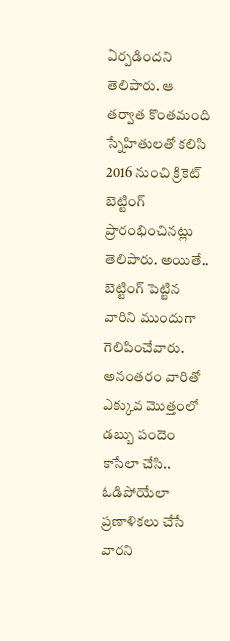ఏర్పడిందని తెలిపారు. ఆ తర్వాత కొంతమంది స్నేహితులతో కలిసి 2016 నుంచి క్రికెట్ బెట్టింగ్ ప్రారంభించినట్లు తెలిపారు. అయితే.. బెట్టింగ్‌ పెట్టిన వారిని ముందుగా గెలిపించేవారు. అనంతరం వారితో ఎక్కువ మొత్తంలో డబ్బు పందెం కాసేలా చేసి.. ఓడిపోయేలా ప్రణాళికలు చేసే వారని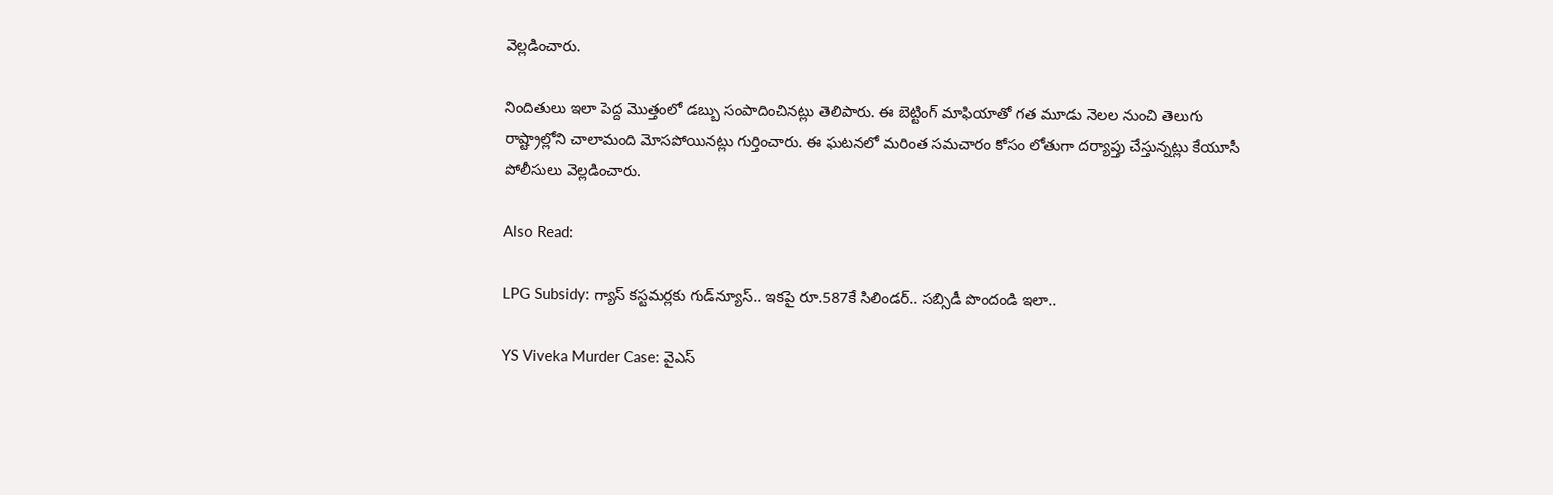వెల్లడించారు.

నిందితులు ఇలా పెద్ద మొత్తంలో డబ్బు సంపాదించినట్లు తెలిపారు. ఈ బెట్టింగ్ మాఫియాతో గత మూడు నెలల నుంచి తెలుగు రాష్ట్రాల్లోని చాలామంది మోసపోయినట్లు గుర్తించారు. ఈ ఘటనలో మరింత సమచారం కోసం లోతుగా దర్యాప్తు చేస్తున్నట్లు కేయూసీ పోలీసులు వెల్లడించారు.

Also Read:

LPG Subsidy: గ్యాస్ కస్టమర్లకు గుడ్‌న్యూస్.. ఇకపై రూ.587కే సిలిండర్.. సబ్సిడీ పొందండి ఇలా..

YS Viveka Murder Case: వైఎస్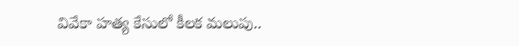వివేకా హత్య కేసులో కీలక మలుపు..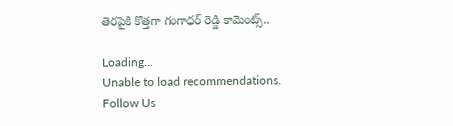తెరపైకి కొత్తగా గంగాధర్‌ రెడ్డి కామెంట్స్..

Loading...
Unable to load recommendations.
Follow Us